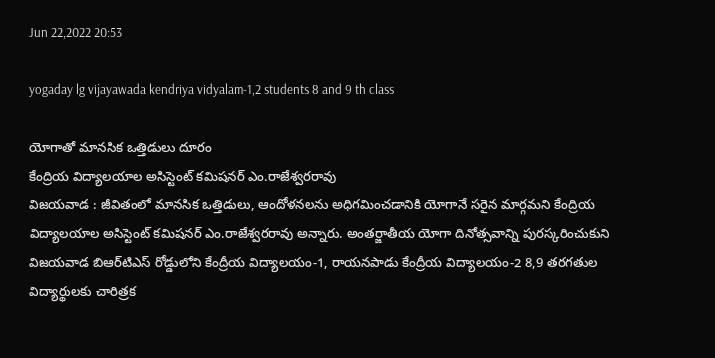Jun 22,2022 20:53

yogaday lg vijayawada kendriya vidyalam-1,2 students 8 and 9 th class

యోగాతో మానసిక ఒత్తిడులు దూరం
కేంద్రియ విద్యాలయాల అసిస్టెంట్‌ కమిషనర్‌ ఎం.రాజేశ్వరరావు
విజయవాడ : జీవితంలో మానసిక ఒత్తిడులు, ఆందోళనలను అధిగమించడానికి యోగానే సరైన మార్గమని కేంద్రియ విద్యాలయాల అసిస్టెంట్‌ కమిషనర్‌ ఎం.రాజేశ్వరరావు అన్నారు. అంతర్జాతీయ యోగా దినోత్సవాన్ని పురస్కరించుకుని విజయవాడ బిఆర్‌టిఎస్‌ రోడ్డులోని కేంద్రీయ విద్యాలయం-1, రాయనపాడు కేంద్రీయ విద్యాలయం-2 8,9 తరగతుల విద్యార్థులకు చారిత్రక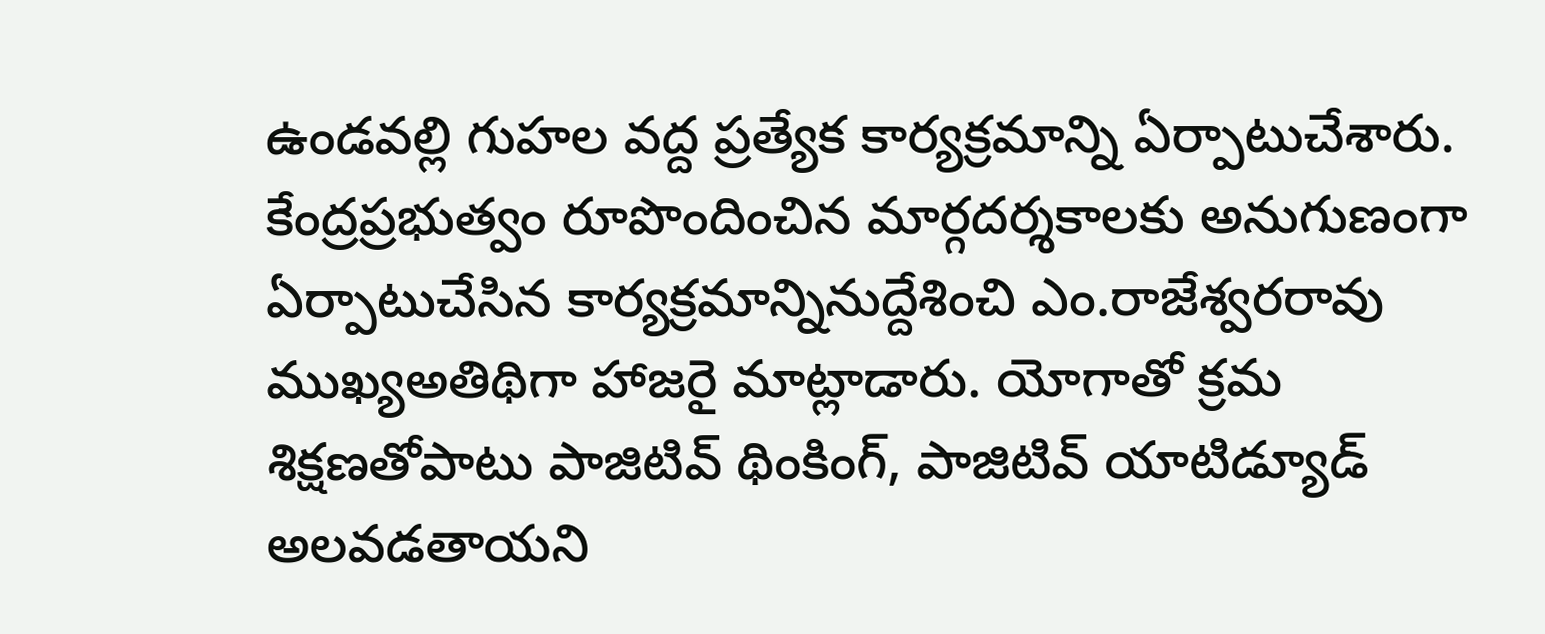ఉండవల్లి గుహల వద్ద ప్రత్యేక కార్యక్రమాన్ని ఏర్పాటుచేశారు. కేంద్రప్రభుత్వం రూపొందించిన మార్గదర్శకాలకు అనుగుణంగా ఏర్పాటుచేసిన కార్యక్రమాన్నినుద్దేశించి ఎం.రాజేశ్వరరావు ముఖ్యఅతిథిగా హాజరై మాట్లాడారు. యోగాతో క్రమ శిక్షణతోపాటు పాజిటివ్‌ థింకింగ్‌, పాజిటివ్‌ యాటిడ్యూడ్‌ అలవడతాయని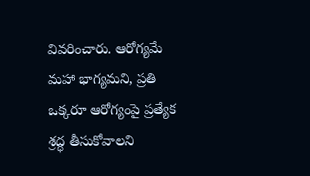వివరించారు. ఆరోగ్యమే మహా భాగ్యమని, ప్రతి ఒక్కరూ ఆరోగ్యంపై ప్రత్యేక శ్రద్ధ తీసుకోవాలని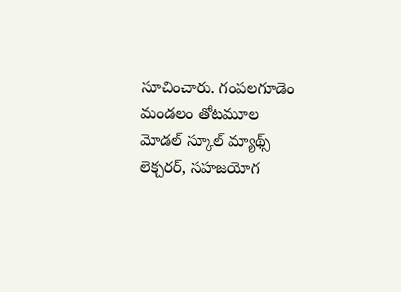సూచించారు. గంపలగూడెం మండలం తోటమూల మోడల్‌ స్కూల్‌ మ్యాథ్స్‌ లెక్చరర్‌, సహజయోగ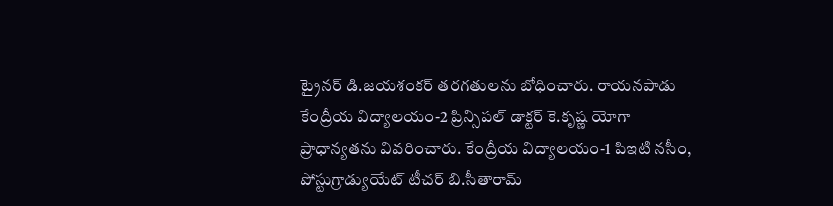ట్రైనర్‌ డి.జయశంకర్‌ తరగతులను బోధించారు. రాయనపాడు కేంద్రీయ విద్యాలయం-2 ప్రిన్సిపల్‌ డాక్టర్‌ కె.కృష్ణ యోగా ప్రాధాన్యతను వివరించారు. కేంద్రీయ విద్యాలయం-1 పిఇటి నసీం, పోస్టుగ్రాడ్యుయేట్‌ టీచర్‌ బి.సీతారామ్‌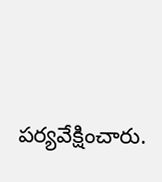పర్యవేక్షించారు.